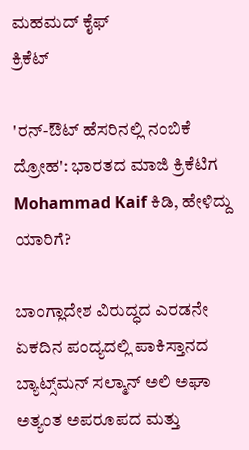ಮಹಮದ್ ಕೈಫ್
ಕ್ರಿಕೆಟ್

'ರನ್-ಔಟ್ ಹೆಸರಿನಲ್ಲಿ ನಂಬಿಕೆ ದ್ರೋಹ': ಭಾರತದ ಮಾಜಿ ಕ್ರಿಕೆಟಿಗ Mohammad Kaif ಕಿಡಿ, ಹೇಳಿದ್ದು ಯಾರಿಗೆ?

ಬಾಂಗ್ಲಾದೇಶ ವಿರುದ್ಧದ ಎರಡನೇ ಏಕದಿನ ಪಂದ್ಯದಲ್ಲಿ ಪಾಕಿಸ್ತಾನದ ಬ್ಯಾಟ್ಸ್‌ಮನ್ ಸಲ್ಮಾನ್ ಅಲಿ ಅಘಾ ಅತ್ಯಂತ ಅಪರೂಪದ ಮತ್ತು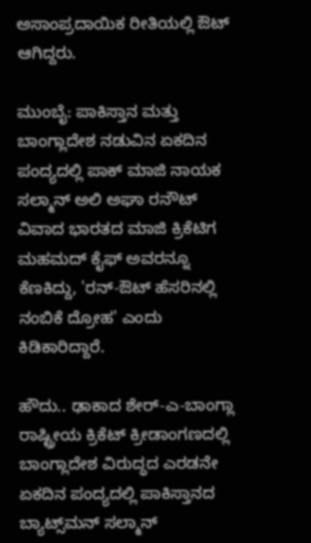ಅಸಾಂಪ್ರದಾಯಿಕ ರೀತಿಯಲ್ಲಿ ಔಟ್ ಆಗಿದ್ದರು.

ಮುಂಬೈ: ಪಾಕಿಸ್ತಾನ ಮತ್ತು ಬಾಂಗ್ಲಾದೇಶ ನಡುವಿನ ಏಕದಿನ ಪಂದ್ಯದಲ್ಲಿ ಪಾಕ್ ಮಾಜಿ ನಾಯಕ ಸಲ್ಮಾನ್ ಅಲಿ ಅಘಾ ರನೌಟ್ ವಿವಾದ ಭಾರತದ ಮಾಜಿ ಕ್ರಿಕೆಟಿಗ ಮಹಮದ್ ಕೈಫ್ ಅವರನ್ನೂ ಕೆಣಕಿದ್ದು, 'ರನ್-ಔಟ್ ಹೆಸರಿನಲ್ಲಿ ನಂಬಿಕೆ ದ್ರೋಹ' ಎಂದು ಕಿಡಿಕಾರಿದ್ದಾರೆ.

ಹೌದು.. ಢಾಕಾದ ಶೇರ್-ಎ-ಬಾಂಗ್ಲಾ ರಾಷ್ಟ್ರೀಯ ಕ್ರಿಕೆಟ್ ಕ್ರೀಡಾಂಗಣದಲ್ಲಿ ಬಾಂಗ್ಲಾದೇಶ ವಿರುದ್ಧದ ಎರಡನೇ ಏಕದಿನ ಪಂದ್ಯದಲ್ಲಿ ಪಾಕಿಸ್ತಾನದ ಬ್ಯಾಟ್ಸ್‌ಮನ್ ಸಲ್ಮಾನ್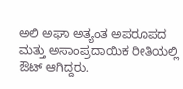ಅಲಿ ಅಘಾ ಅತ್ಯಂತ ಅಪರೂಪದ ಮತ್ತು ಅಸಾಂಪ್ರದಾಯಿಕ ರೀತಿಯಲ್ಲಿ ಔಟ್ ಆಗಿದ್ದರು.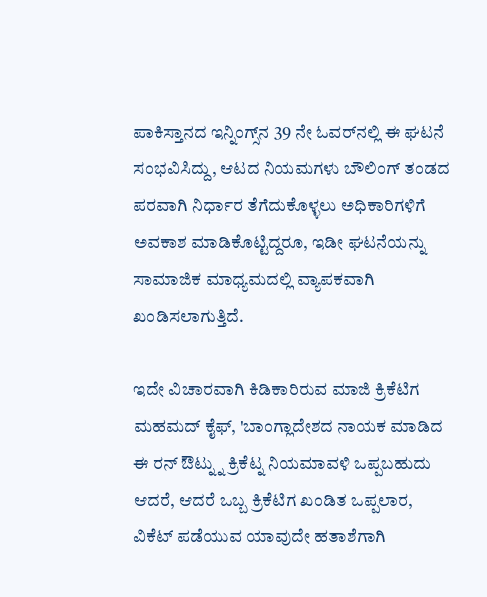ಪಾಕಿಸ್ತಾನದ ಇನ್ನಿಂಗ್ಸ್‌ನ 39 ನೇ ಓವರ್‌ನಲ್ಲಿ ಈ ಘಟನೆ ಸಂಭವಿಸಿದ್ದು, ಆಟದ ನಿಯಮಗಳು ಬೌಲಿಂಗ್ ತಂಡದ ಪರವಾಗಿ ನಿರ್ಧಾರ ತೆಗೆದುಕೊಳ್ಳಲು ಅಧಿಕಾರಿಗಳಿಗೆ ಅವಕಾಶ ಮಾಡಿಕೊಟ್ಟಿದ್ದರೂ, ಇಡೀ ಘಟನೆಯನ್ನು ಸಾಮಾಜಿಕ ಮಾಧ್ಯಮದಲ್ಲಿ ವ್ಯಾಪಕವಾಗಿ ಖಂಡಿಸಲಾಗುತ್ತಿದೆ.

ಇದೇ ವಿಚಾರವಾಗಿ ಕಿಡಿಕಾರಿರುವ ಮಾಜಿ ಕ್ರಿಕೆಟಿಗ ಮಹಮದ್ ಕೈಫ್, 'ಬಾಂಗ್ಲಾದೇಶದ ನಾಯಕ ಮಾಡಿದ ಈ ರನ್ ಔಟ್ನ್ನು ಕ್ರಿಕೆಟ್ನ ನಿಯಮಾವಳಿ ಒಪ್ಪಬಹುದು ಆದರೆ, ಆದರೆ ಒಬ್ಬ ಕ್ರಿಕೆಟಿಗ ಖಂಡಿತ ಒಪ್ಪಲಾರ, ವಿಕೆಟ್ ಪಡೆಯುವ ಯಾವುದೇ ಹತಾಶೆಗಾಗಿ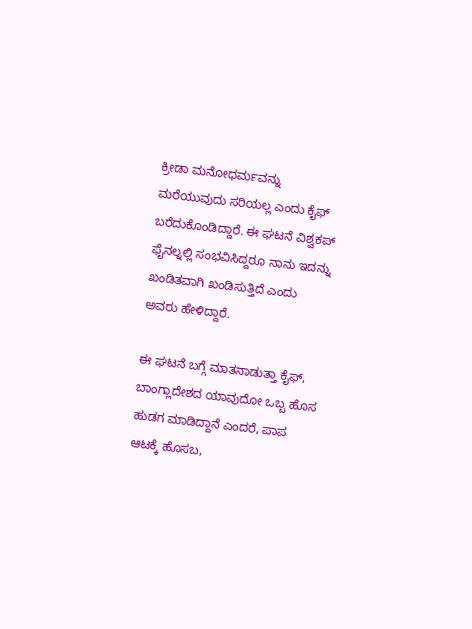ಕ್ರೀಡಾ ಮನೋಧರ್ಮವನ್ನು ಮರೆಯುವುದು ಸರಿಯಲ್ಲ ಎಂದು ಕೈಫ್ ಬರೆದುಕೊಂಡಿದ್ದಾರೆ. ಈ ಘಟನೆ ವಿಶ್ವಕಪ್ ಫೈನಲ್ನಲ್ಲಿ ಸಂಭವಿಸಿದ್ದರೂ ನಾನು ಇದನ್ನು ಖಂಡಿತವಾಗಿ ಖಂಡಿಸುತ್ತಿದೆ ಎಂದು ಅವರು ಹೇಳಿದ್ದಾರೆ.

ಈ ಘಟನೆ ಬಗ್ಗೆ ಮಾತನಾಡುತ್ತಾ ಕೈಫ್, ಬಾಂಗ್ಲಾದೇಶದ ಯಾವುದೋ ಒಬ್ಬ ಹೊಸ ಹುಡಗ ಮಾಡಿದ್ದಾನೆ ಎಂದರೆ, ಪಾಪ ಆಟಕ್ಕೆ ಹೊಸಬ,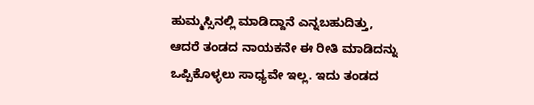ಹುಮ್ಮಸ್ಸಿನಲ್ಲಿ ಮಾಡಿದ್ದಾನೆ ಎನ್ನಬಹುದಿತ್ತು, ಆದರೆ ತಂಡದ ನಾಯಕನೇ ಈ ರೀತಿ ಮಾಡಿದನ್ನು ಒಪ್ಪಿಕೊಳ್ಳಲು ಸಾಧ್ಯವೇ ಇಲ್ಲ. ಇದು ತಂಡದ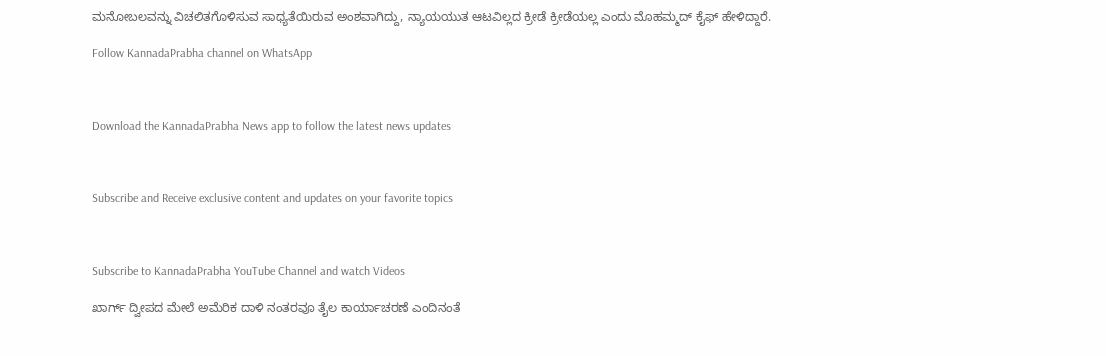ಮನೋಬಲವನ್ನು ವಿಚಲಿತಗೊಳಿಸುವ ಸಾಧ್ಯತೆಯಿರುವ ಅಂಶವಾಗಿದ್ದು, ನ್ಯಾಯಯುತ ಆಟವಿಲ್ಲದ ಕ್ರೀಡೆ ಕ್ರೀಡೆಯಲ್ಲ ಎಂದು ಮೊಹಮ್ಮದ್ ಕೈಫ್ ಹೇಳಿದ್ದಾರೆ.

Follow KannadaPrabha channel on WhatsApp



Download the KannadaPrabha News app to follow the latest news updates



Subscribe and Receive exclusive content and updates on your favorite topics



Subscribe to KannadaPrabha YouTube Channel and watch Videos

ಖಾರ್ಗ್ ದ್ವೀಪದ ಮೇಲೆ ಅಮೆರಿಕ ದಾಳಿ ನಂತರವೂ ತೈಲ ಕಾರ್ಯಾಚರಣೆ ಎಂದಿನಂತೆ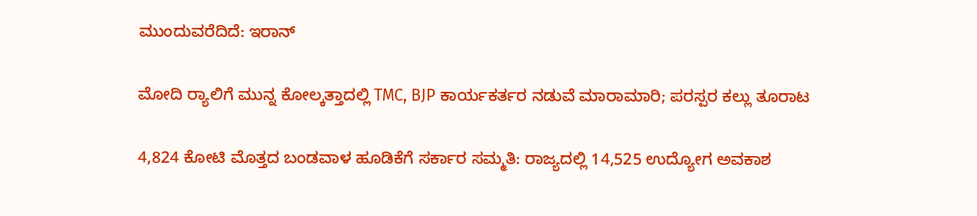ಮುಂದುವರೆದಿದೆ: ಇರಾನ್

ಮೋದಿ ರ‍್ಯಾಲಿಗೆ ಮುನ್ನ ಕೋಲ್ಕತ್ತಾದಲ್ಲಿ TMC, BJP ಕಾರ್ಯಕರ್ತರ ನಡುವೆ ಮಾರಾಮಾರಿ; ಪರಸ್ಪರ ಕಲ್ಲು ತೂರಾಟ

4,824 ಕೋಟಿ ಮೊತ್ತದ ಬಂಡವಾಳ ಹೂಡಿಕೆಗೆ ಸರ್ಕಾರ ಸಮ್ಮತಿ: ರಾಜ್ಯದಲ್ಲಿ 14,525 ಉದ್ಯೋಗ ಅವಕಾಶ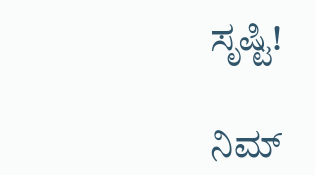ಸೃಷ್ಟಿ!

ನಿಮ್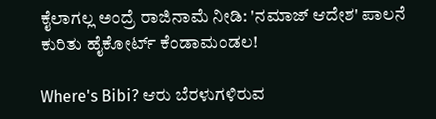ಕೈಲಾಗಲ್ಲ ಅಂದ್ರೆ ರಾಜಿನಾಮೆ ನೀಡಿ: 'ನಮಾಜ್ ಆದೇಶ' ಪಾಲನೆ ಕುರಿತು ಹೈಕೋರ್ಟ್ ಕೆಂಡಾಮಂಡಲ!

Where's Bibi? ಆರು ಬೆರಳುಗಳಿರುವ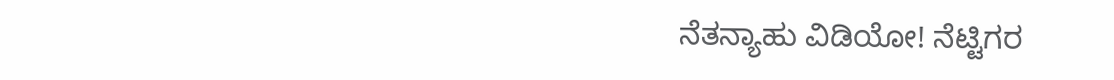ನೆತನ್ಯಾಹು ವಿಡಿಯೋ! ನೆಟ್ಟಿಗರ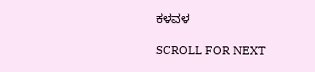ಕಳವಳ

SCROLL FOR NEXT